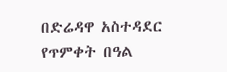በድሬዳዋ አስተዳደር የጥምቀት በዓል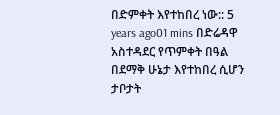በድምቀት እየተከበረ ነው:: 5 years ago01 mins በድሬዳዋ አስተዳደር የጥምቀት በዓል በደማቅ ሁኔታ እየተከበረ ሲሆን ታቦታት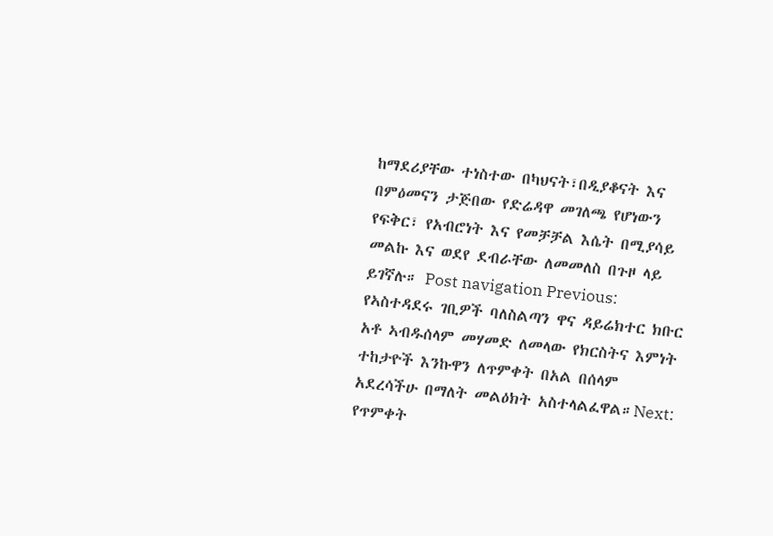ከማደሪያቸው ተነስተው በካህናት፣በዲያቆናት እና በምዕመናን ታጅበው የድሬዳዋ መገለጫ የሆነውን የፍቅር፣ የአብሮነት እና የመቻቻል እሴት በሚያሳይ መልኩ እና ወደየ ደብራቸው ለመመለስ በጉዞ ላይ ይገኛሉ። Post navigation Previous: የኣስተዳደሩ ገቢዎች ባለስልጣን ዋና ዳይሬክተር ክቡር አቶ ኣብዱሰላም መሃመድ ለመላው የክርስትና እምነት ተከታዮች እንኩዋን ለጥምቀት በአል በሰላም አደረሳችሁ በማለት መልዕክት አስተላልፈዋል።Next: የጥምቀት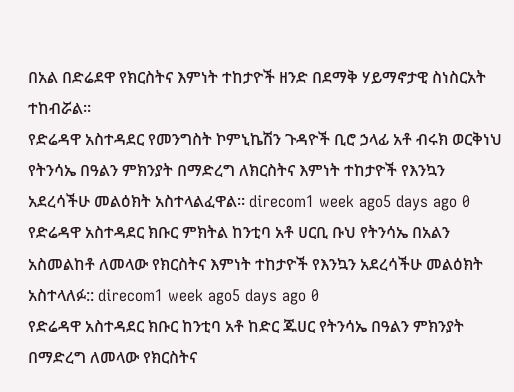በአል በድሬደዋ የክርስትና እምነት ተከታዮች ዘንድ በደማቅ ሃይማኖታዊ ስነስርአት ተከብሯል፡፡
የድሬዳዋ አስተዳደር የመንግስት ኮምኒኬሽን ጉዳዮች ቢሮ ኃላፊ አቶ ብሩክ ወርቅነህ የትንሳኤ በዓልን ምክንያት በማድረግ ለክርስትና እምነት ተከታዮች የእንኳን አደረሳችሁ መልዕክት አስተላልፈዋል፡፡ direcom1 week ago5 days ago 0
የድሬዳዋ አስተዳደር ክቡር ምክትል ከንቲባ አቶ ሀርቢ ቡህ የትንሳኤ በአልን አስመልከቶ ለመላው የክርስትና እምነት ተከታዮች የእንኳን አደረሳችሁ መልዕክት አስተላለፉ:: direcom1 week ago5 days ago 0
የድሬዳዋ አስተዳደር ክቡር ከንቲባ አቶ ከድር ጁሀር የትንሳኤ በዓልን ምክንያት በማድረግ ለመላው የክርስትና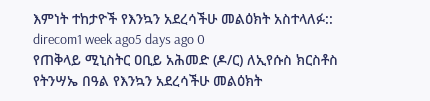እምነት ተከታዮች የእንኳን አደረሳችሁ መልዕክት አስተላለፉ:: direcom1 week ago5 days ago 0
የጠቅላይ ሚኒስትር ዐቢይ አሕመድ (ዶ/ር) ለኢየሱስ ክርስቶስ የትንሣኤ በዓል የእንኳን አደረሳችሁ መልዕክት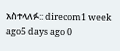አስተላለፉ:: direcom1 week ago5 days ago 0